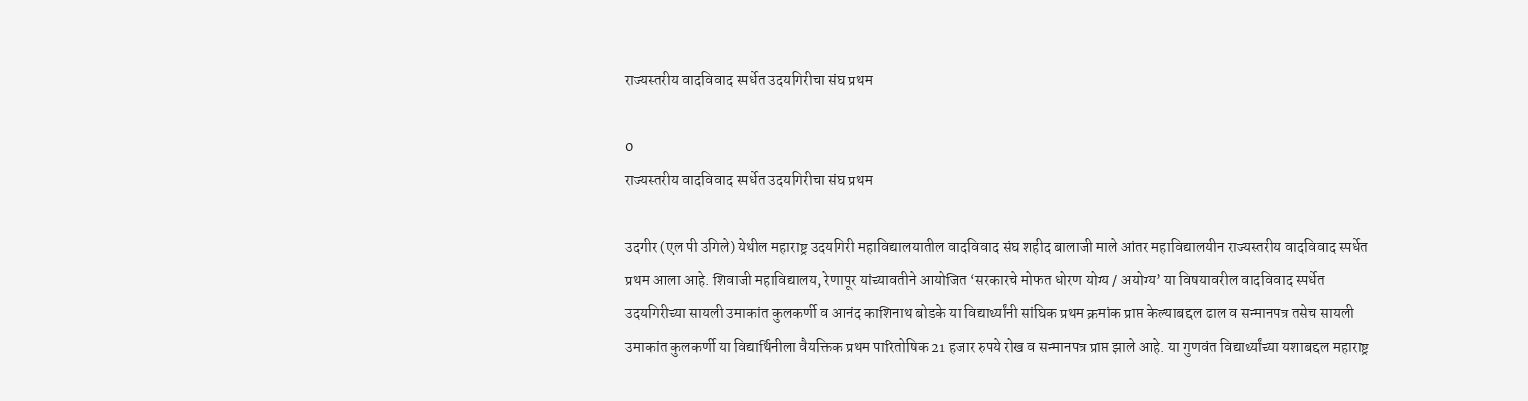राज्यस्तरीय वादविवाद स्पर्धेत उदयगिरीचा संघ प्रथम

0
राज्यस्तरीय वादविवाद स्पर्धेत उदयगिरीचा संघ प्रथम

उदगीर (एल पी उगिले) येथील महाराष्ट्र उदयगिरी महाविद्यालयातील वादविवाद संघ शहीद बालाजी माले आंतर महाविद्यालयीन राज्यस्तरीय वादविवाद स्पर्धेत प्रथम आला आहे. शिवाजी महाविद्यालय, रेणापूर यांच्यावतीने आयोजित ‘सरकारचे मोफत धोरण योग्य / अयोग्य’ या विषयावरील वादविवाद स्पर्धेत उदयगिरीच्या सायली उमाकांत कुलकर्णी व आनंद काशिनाथ बोडके या विद्यार्थ्यांनी सांघिक प्रथम क्रमांक प्राप्त केल्याबद्दल ढाल व सन्मानपत्र तसेच सायली उमाकांत कुलकर्णी या विद्यार्थिनीला वैयक्तिक प्रथम पारितोषिक 21 हजार रुपये रोख व सन्मानपत्र प्राप्त झाले आहे. या गुणवंत विद्यार्थ्यांच्या यशाबद्दल महाराष्ट्र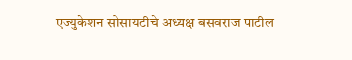एज्युकेशन सोसायटीचे अध्यक्ष बसवराज पाटील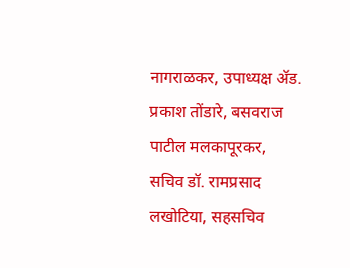नागराळकर, उपाध्यक्ष अ‍ॅड. प्रकाश तोंडारे, बसवराज पाटील मलकापूरकर, सचिव डॉ. रामप्रसाद लखोटिया, सहसचिव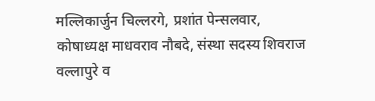मल्लिकार्जुन चिल्लरगे, प्रशांत पेन्सलवार, कोषाध्यक्ष माधवराव नौबदे, संस्था सदस्य शिवराज वल्लापुरे व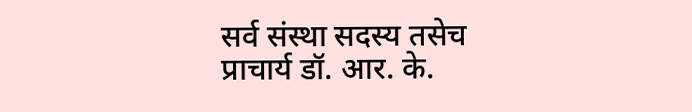सर्व संस्था सदस्य तसेच प्राचार्य डॉ. आर. के.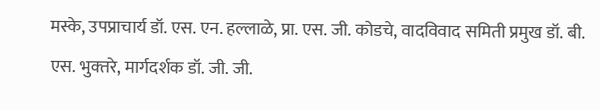मस्के, उपप्राचार्य डॉ. एस. एन. हल्लाळे, प्रा. एस. जी. कोडचे, वादविवाद समिती प्रमुख डॉ. बी. एस. भुक्‍तरे, मार्गदर्शक डॉ. जी. जी.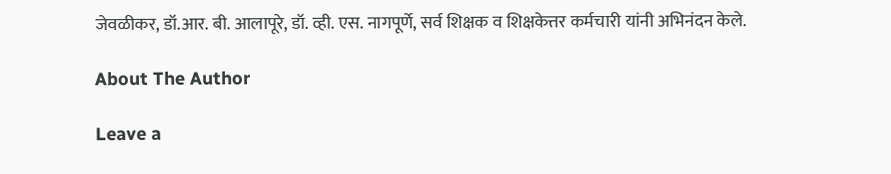जेवळीकर, डॉ.आर. बी. आलापूरे, डॉ. व्ही. एस. नागपूर्णे, सर्व शिक्षक व शिक्षकेत्तर कर्मचारी यांनी अभिनंदन केले.

About The Author

Leave a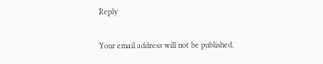Reply

Your email address will not be published.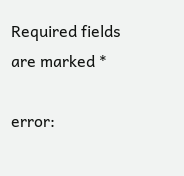Required fields are marked *

error: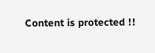Content is protected !!